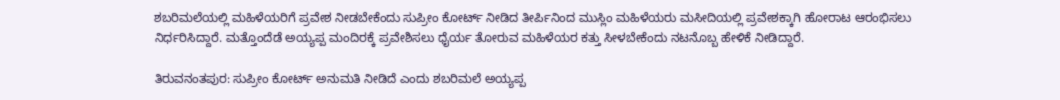ಶಬರಿಮಲೆಯಲ್ಲಿ ಮಹಿಳೆಯರಿಗೆ ಪ್ರವೇಶ ನೀಡಬೇಕೆಂದು ಸುಪ್ರೀಂ ಕೋರ್ಟ್ ನೀಡಿದ ತೀರ್ಪಿನಿಂದ ಮುಸ್ಲಿಂ ಮಹಿಳೆಯರು ಮಸೀದಿಯಲ್ಲಿ ಪ್ರವೇಶಕ್ಕಾಗಿ ಹೋರಾಟ ಆರಂಭಿಸಲು ನಿರ್ಧರಿಸಿದ್ದಾರೆ. ಮತ್ತೊಂದೆಡೆ ಅಯ್ಯಪ್ಪ ಮಂದಿರಕ್ಕೆ ಪ್ರವೇಶಿಸಲು ಧೈರ್ಯ ತೋರುವ ಮಹಿಳೆಯರ ಕತ್ತು ಸೀಳಬೇಕೆಂದು ನಟನೊಬ್ಬ ಹೇಳಿಕೆ ನೀಡಿದ್ದಾರೆ.

ತಿರುವನಂತಪುರ: ಸುಪ್ರೀಂ ಕೋರ್ಟ್‌ ಅನುಮತಿ ನೀಡಿದೆ ಎಂದು ಶಬರಿಮಲೆ ಅಯ್ಯಪ್ಪ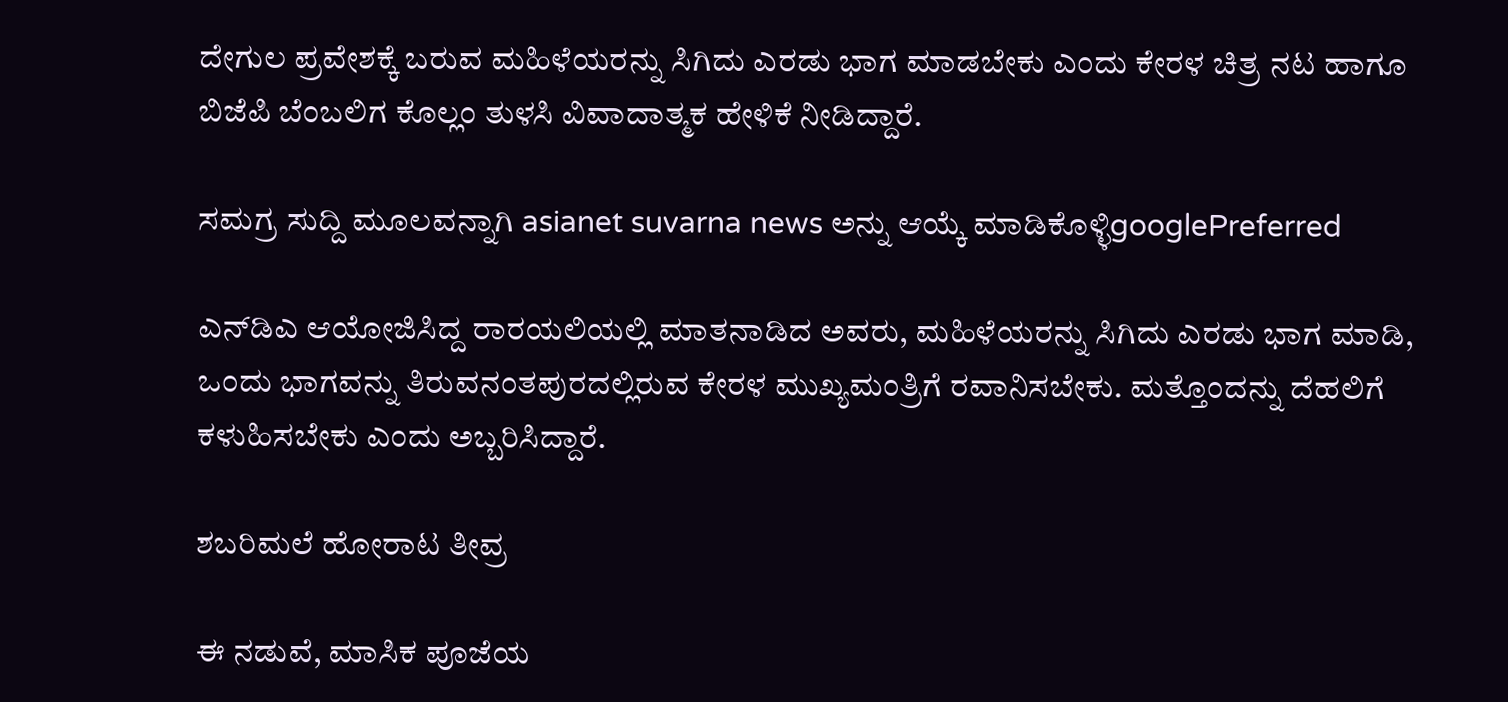ದೇಗುಲ ಪ್ರವೇಶಕ್ಕೆ ಬರುವ ಮಹಿಳೆಯರನ್ನು ಸಿಗಿದು ಎರಡು ಭಾಗ ಮಾಡಬೇಕು ಎಂದು ಕೇರಳ ಚಿತ್ರ ನಟ ಹಾಗೂ ಬಿಜೆಪಿ ಬೆಂಬಲಿಗ ಕೊಲ್ಲಂ ತುಳಸಿ ವಿವಾದಾತ್ಮಕ ಹೇಳಿಕೆ ನೀಡಿದ್ದಾರೆ.

ಸಮಗ್ರ ಸುದ್ದಿ ಮೂಲವನ್ನಾಗಿ asianet suvarna news ಅನ್ನು ಆಯ್ಕೆ ಮಾಡಿಕೊಳ್ಳಿgooglePreferred

ಎನ್‌ಡಿಎ ಆಯೋಜಿಸಿದ್ದ ರಾರ‍ಯಲಿಯಲ್ಲಿ ಮಾತನಾಡಿದ ಅವರು, ಮಹಿಳೆಯರನ್ನು ಸಿಗಿದು ಎರಡು ಭಾಗ ಮಾಡಿ, ಒಂದು ಭಾಗವನ್ನು ತಿರುವನಂತಪುರದಲ್ಲಿರುವ ಕೇರಳ ಮುಖ್ಯಮಂತ್ರಿಗೆ ರವಾನಿಸಬೇಕು. ಮತ್ತೊಂದನ್ನು ದೆಹಲಿಗೆ ಕಳುಹಿಸಬೇಕು ಎಂದು ಅಬ್ಬರಿಸಿದ್ದಾರೆ.

ಶಬರಿಮಲೆ ಹೋರಾಟ ತೀವ್ರ

ಈ ನಡುವೆ, ಮಾಸಿಕ ಪೂಜೆಯ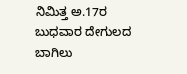ನಿಮಿತ್ತ ಅ.17ರ ಬುಧವಾರ ದೇಗುಲದ ಬಾಗಿಲು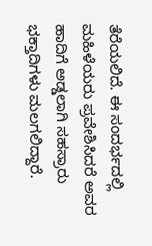ತೆರೆಯಲಿದೆ. ಈ ಸಂದರ್ಭದಲ್ಲಿ ಮಹಿಳೆಯರು ಪ್ರವೇಶಿಸಿದರೆ ಅವರ ಹಾದಿಗೆ ಅಡ್ಡಲಾಗಿ ಸಹಸ್ರಾರು ಭಕ್ತಾದಿಗಳು ಮಲಗಲಿದ್ದಾರೆ.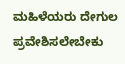ಮಹಿಳೆಯರು ದೇಗುಲ ಪ್ರವೇಶಿಸಲೇಬೇಕು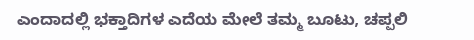ಎಂದಾದಲ್ಲಿ ಭಕ್ತಾದಿಗಳ ಎದೆಯ ಮೇಲೆ ತಮ್ಮ ಬೂಟು, ಚಪ್ಪಲಿ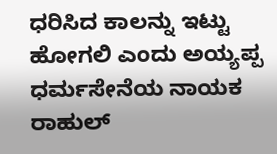ಧರಿಸಿದ ಕಾಲನ್ನು ಇಟ್ಟು ಹೋಗಲಿ ಎಂದು ಅಯ್ಯಪ್ಪ ಧರ್ಮಸೇನೆಯ ನಾಯಕ ರಾಹುಲ್‌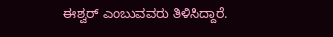ಈಶ್ವರ್‌ ಎಂಬುವವರು ತಿಳಿಸಿದ್ದಾರೆ.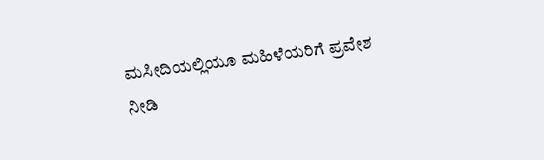ಮಸೀದಿಯಲ್ಲಿಯೂ ಮಹಿಳೆಯರಿಗೆ ಪ್ರವೇಶ ನೀಡಿ